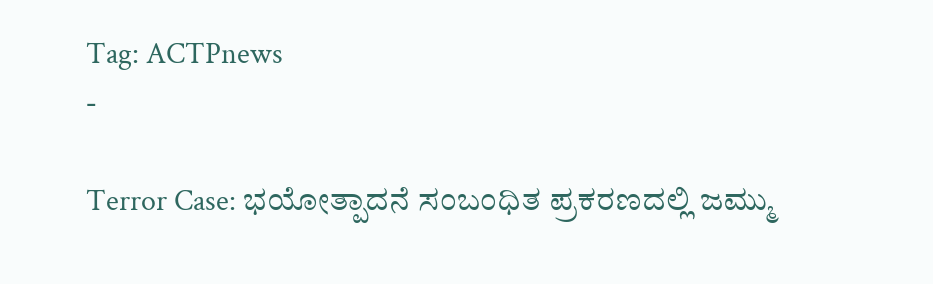Tag: ACTPnews
-

Terror Case: ಭಯೋತ್ಪಾದನೆ ಸಂಬಂಧಿತ ಪ್ರಕರಣದಲ್ಲಿ ಜಮ್ಮು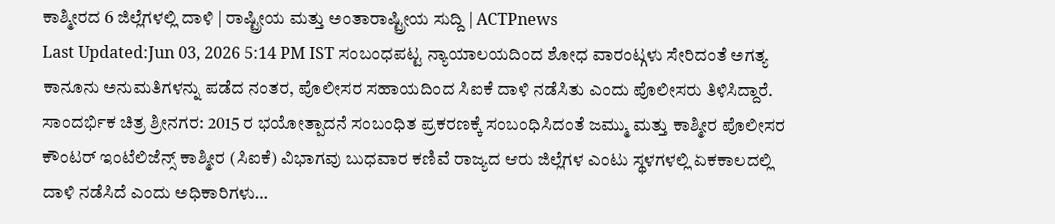ಕಾಶ್ಮೀರದ 6 ಜಿಲ್ಲೆಗಳಲ್ಲಿ ದಾಳಿ | ರಾಷ್ಟ್ರೀಯ ಮತ್ತು ಅಂತಾರಾಷ್ಟ್ರೀಯ ಸುದ್ದಿ | ACTPnews
Last Updated:Jun 03, 2026 5:14 PM IST ಸಂಬಂಧಪಟ್ಟ ನ್ಯಾಯಾಲಯದಿಂದ ಶೋಧ ವಾರಂಟ್ಗಳು ಸೇರಿದಂತೆ ಅಗತ್ಯ ಕಾನೂನು ಅನುಮತಿಗಳನ್ನು ಪಡೆದ ನಂತರ, ಪೊಲೀಸರ ಸಹಾಯದಿಂದ ಸಿಐಕೆ ದಾಳಿ ನಡೆಸಿತು ಎಂದು ಪೊಲೀಸರು ತಿಳಿಸಿದ್ದಾರೆ. ಸಾಂದರ್ಭಿಕ ಚಿತ್ರ ಶ್ರೀನಗರ: 2015 ರ ಭಯೋತ್ಪಾದನೆ ಸಂಬಂಧಿತ ಪ್ರಕರಣಕ್ಕೆ ಸಂಬಂಧಿಸಿದಂತೆ ಜಮ್ಮು ಮತ್ತು ಕಾಶ್ಮೀರ ಪೊಲೀಸರ ಕೌಂಟರ್ ಇಂಟೆಲಿಜೆನ್ಸ್ ಕಾಶ್ಮೀರ (ಸಿಐಕೆ) ವಿಭಾಗವು ಬುಧವಾರ ಕಣಿವೆ ರಾಜ್ಯದ ಆರು ಜಿಲ್ಲೆಗಳ ಎಂಟು ಸ್ಥಳಗಳಲ್ಲಿ ಏಕಕಾಲದಲ್ಲಿ ದಾಳಿ ನಡೆಸಿದೆ ಎಂದು ಅಧಿಕಾರಿಗಳು…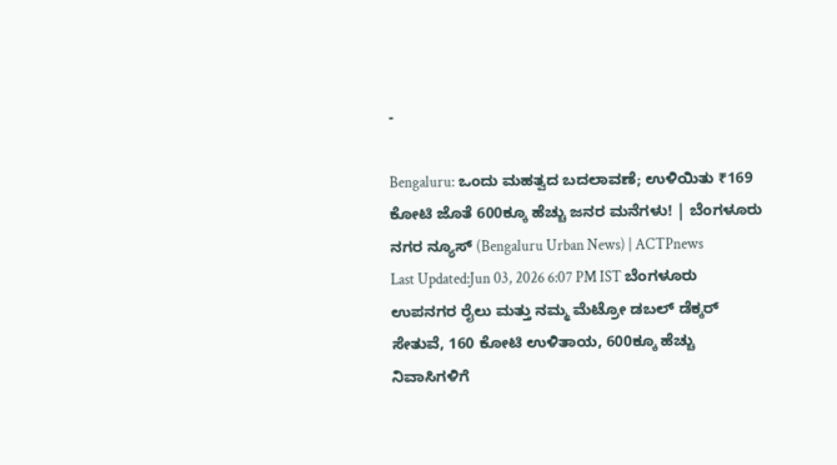-

Bengaluru: ಒಂದು ಮಹತ್ವದ ಬದಲಾವಣೆ; ಉಳಿಯಿತು ₹169 ಕೋಟಿ ಜೊತೆ 600ಕ್ಕೂ ಹೆಚ್ಚು ಜನರ ಮನೆಗಳು! | ಬೆಂಗಳೂರು ನಗರ ನ್ಯೂಸ್ (Bengaluru Urban News) | ACTPnews
Last Updated:Jun 03, 2026 6:07 PM IST ಬೆಂಗಳೂರು ಉಪನಗರ ರೈಲು ಮತ್ತು ನಮ್ಮ ಮೆಟ್ರೋ ಡಬಲ್ ಡೆಕ್ಕರ್ ಸೇತುವೆ, 160 ಕೋಟಿ ಉಳಿತಾಯ, 600ಕ್ಕೂ ಹೆಚ್ಚು ನಿವಾಸಿಗಳಿಗೆ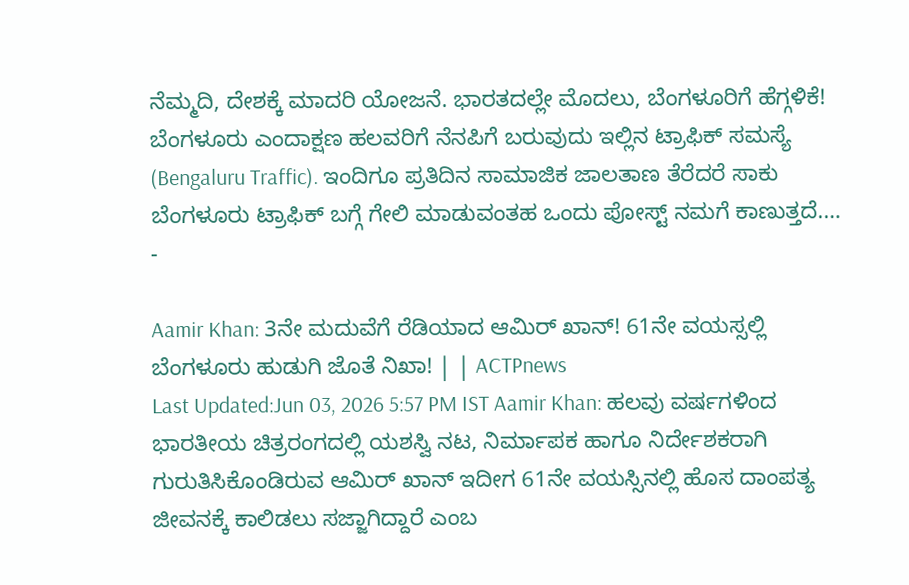ನೆಮ್ಮದಿ, ದೇಶಕ್ಕೆ ಮಾದರಿ ಯೋಜನೆ. ಭಾರತದಲ್ಲೇ ಮೊದಲು, ಬೆಂಗಳೂರಿಗೆ ಹೆಗ್ಗಳಿಕೆ! ಬೆಂಗಳೂರು ಎಂದಾಕ್ಷಣ ಹಲವರಿಗೆ ನೆನಪಿಗೆ ಬರುವುದು ಇಲ್ಲಿನ ಟ್ರಾಫಿಕ್ ಸಮಸ್ಯೆ (Bengaluru Traffic). ಇಂದಿಗೂ ಪ್ರತಿದಿನ ಸಾಮಾಜಿಕ ಜಾಲತಾಣ ತೆರೆದರೆ ಸಾಕು ಬೆಂಗಳೂರು ಟ್ರಾಫಿಕ್ ಬಗ್ಗೆ ಗೇಲಿ ಮಾಡುವಂತಹ ಒಂದು ಪೋಸ್ಟ್ ನಮಗೆ ಕಾಣುತ್ತದೆ.…
-

Aamir Khan: 3ನೇ ಮದುವೆಗೆ ರೆಡಿಯಾದ ಆಮಿರ್ ಖಾನ್! 61ನೇ ವಯಸ್ಸಲ್ಲಿ ಬೆಂಗಳೂರು ಹುಡುಗಿ ಜೊತೆ ನಿಖಾ! | | ACTPnews
Last Updated:Jun 03, 2026 5:57 PM IST Aamir Khan: ಹಲವು ವರ್ಷಗಳಿಂದ ಭಾರತೀಯ ಚಿತ್ರರಂಗದಲ್ಲಿ ಯಶಸ್ವಿ ನಟ, ನಿರ್ಮಾಪಕ ಹಾಗೂ ನಿರ್ದೇಶಕರಾಗಿ ಗುರುತಿಸಿಕೊಂಡಿರುವ ಆಮಿರ್ ಖಾನ್ ಇದೀಗ 61ನೇ ವಯಸ್ಸಿನಲ್ಲಿ ಹೊಸ ದಾಂಪತ್ಯ ಜೀವನಕ್ಕೆ ಕಾಲಿಡಲು ಸಜ್ಜಾಗಿದ್ದಾರೆ ಎಂಬ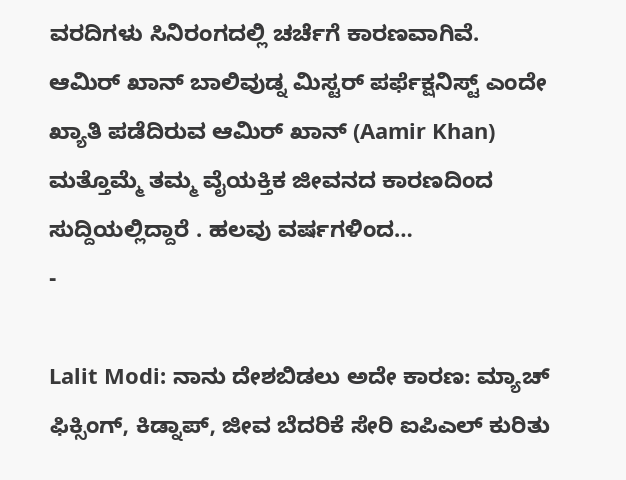ವರದಿಗಳು ಸಿನಿರಂಗದಲ್ಲಿ ಚರ್ಚೆಗೆ ಕಾರಣವಾಗಿವೆ. ಆಮಿರ್ ಖಾನ್ ಬಾಲಿವುಡ್ನ ಮಿಸ್ಟರ್ ಪರ್ಫೆಕ್ಷನಿಸ್ಟ್ ಎಂದೇ ಖ್ಯಾತಿ ಪಡೆದಿರುವ ಆಮಿರ್ ಖಾನ್ (Aamir Khan) ಮತ್ತೊಮ್ಮೆ ತಮ್ಮ ವೈಯಕ್ತಿಕ ಜೀವನದ ಕಾರಣದಿಂದ ಸುದ್ದಿಯಲ್ಲಿದ್ದಾರೆ . ಹಲವು ವರ್ಷಗಳಿಂದ…
-

Lalit Modi: ನಾನು ದೇಶಬಿಡಲು ಅದೇ ಕಾರಣ: ಮ್ಯಾಚ್ ಫಿಕ್ಸಿಂಗ್, ಕಿಡ್ನಾಪ್, ಜೀವ ಬೆದರಿಕೆ ಸೇರಿ ಐಪಿಎಲ್ ಕುರಿತು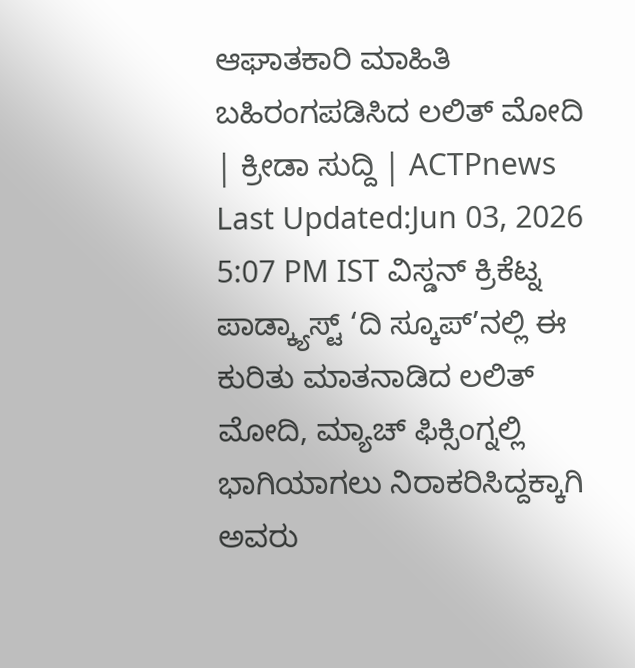ಆಘಾತಕಾರಿ ಮಾಹಿತಿ ಬಹಿರಂಗಪಡಿಸಿದ ಲಲಿತ್ ಮೋದಿ | ಕ್ರೀಡಾ ಸುದ್ದಿ | ACTPnews
Last Updated:Jun 03, 2026 5:07 PM IST ವಿಸ್ಡನ್ ಕ್ರಿಕೆಟ್ನ ಪಾಡ್ಕ್ಯಾಸ್ಟ್ ‘ದಿ ಸ್ಕೂಪ್’ನಲ್ಲಿ ಈ ಕುರಿತು ಮಾತನಾಡಿದ ಲಲಿತ್ ಮೋದಿ, ಮ್ಯಾಚ್ ಫಿಕ್ಸಿಂಗ್ನಲ್ಲಿ ಭಾಗಿಯಾಗಲು ನಿರಾಕರಿಸಿದ್ದಕ್ಕಾಗಿ ಅವರು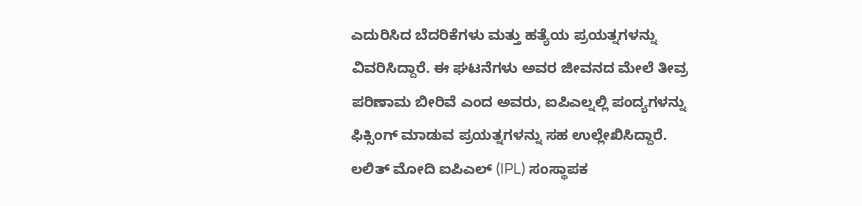ಎದುರಿಸಿದ ಬೆದರಿಕೆಗಳು ಮತ್ತು ಹತ್ಯೆಯ ಪ್ರಯತ್ನಗಳನ್ನು ವಿವರಿಸಿದ್ದಾರೆ. ಈ ಘಟನೆಗಳು ಅವರ ಜೀವನದ ಮೇಲೆ ತೀವ್ರ ಪರಿಣಾಮ ಬೀರಿವೆ ಎಂದ ಅವರು, ಐಪಿಎಲ್ನಲ್ಲಿ ಪಂದ್ಯಗಳನ್ನು ಫಿಕ್ಸಿಂಗ್ ಮಾಡುವ ಪ್ರಯತ್ನಗಳನ್ನು ಸಹ ಉಲ್ಲೇಖಿಸಿದ್ದಾರೆ. ಲಲಿತ್ ಮೋದಿ ಐಪಿಎಲ್ (IPL) ಸಂಸ್ಥಾಪಕ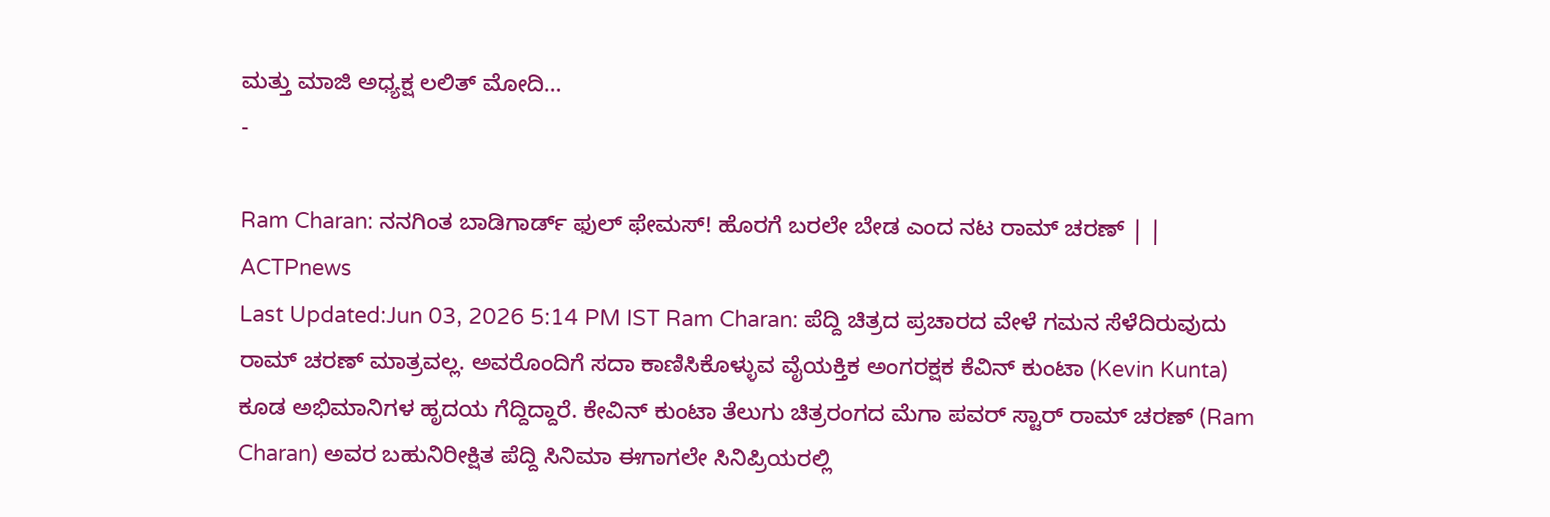ಮತ್ತು ಮಾಜಿ ಅಧ್ಯಕ್ಷ ಲಲಿತ್ ಮೋದಿ…
-

Ram Charan: ನನಗಿಂತ ಬಾಡಿಗಾರ್ಡ್ ಫುಲ್ ಫೇಮಸ್! ಹೊರಗೆ ಬರಲೇ ಬೇಡ ಎಂದ ನಟ ರಾಮ್ ಚರಣ್ | | ACTPnews
Last Updated:Jun 03, 2026 5:14 PM IST Ram Charan: ಪೆದ್ದಿ ಚಿತ್ರದ ಪ್ರಚಾರದ ವೇಳೆ ಗಮನ ಸೆಳೆದಿರುವುದು ರಾಮ್ ಚರಣ್ ಮಾತ್ರವಲ್ಲ. ಅವರೊಂದಿಗೆ ಸದಾ ಕಾಣಿಸಿಕೊಳ್ಳುವ ವೈಯಕ್ತಿಕ ಅಂಗರಕ್ಷಕ ಕೆವಿನ್ ಕುಂಟಾ (Kevin Kunta) ಕೂಡ ಅಭಿಮಾನಿಗಳ ಹೃದಯ ಗೆದ್ದಿದ್ದಾರೆ. ಕೇವಿನ್ ಕುಂಟಾ ತೆಲುಗು ಚಿತ್ರರಂಗದ ಮೆಗಾ ಪವರ್ ಸ್ಟಾರ್ ರಾಮ್ ಚರಣ್ (Ram Charan) ಅವರ ಬಹುನಿರೀಕ್ಷಿತ ಪೆದ್ದಿ ಸಿನಿಮಾ ಈಗಾಗಲೇ ಸಿನಿಪ್ರಿಯರಲ್ಲಿ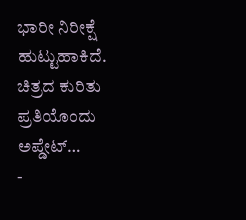ಭಾರೀ ನಿರೀಕ್ಷೆ ಹುಟ್ಟುಹಾಕಿದೆ. ಚಿತ್ರದ ಕುರಿತು ಪ್ರತಿಯೊಂದು ಅಪ್ಡೇಟ್…
-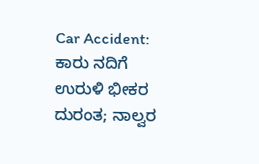Car Accident: ಕಾರು ನದಿಗೆ ಉರುಳಿ ಭೀಕರ ದುರಂತ; ನಾಲ್ವರ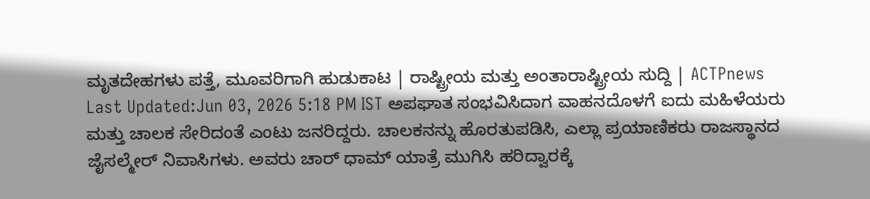ಮೃತದೇಹಗಳು ಪತ್ತೆ, ಮೂವರಿಗಾಗಿ ಹುಡುಕಾಟ | ರಾಷ್ಟ್ರೀಯ ಮತ್ತು ಅಂತಾರಾಷ್ಟ್ರೀಯ ಸುದ್ದಿ | ACTPnews
Last Updated:Jun 03, 2026 5:18 PM IST ಅಪಘಾತ ಸಂಭವಿಸಿದಾಗ ವಾಹನದೊಳಗೆ ಐದು ಮಹಿಳೆಯರು ಮತ್ತು ಚಾಲಕ ಸೇರಿದಂತೆ ಎಂಟು ಜನರಿದ್ದರು. ಚಾಲಕನನ್ನು ಹೊರತುಪಡಿಸಿ, ಎಲ್ಲಾ ಪ್ರಯಾಣಿಕರು ರಾಜಸ್ಥಾನದ ಜೈಸಲ್ಮೇರ್ ನಿವಾಸಿಗಳು. ಅವರು ಚಾರ್ ಧಾಮ್ ಯಾತ್ರೆ ಮುಗಿಸಿ ಹರಿದ್ವಾರಕ್ಕೆ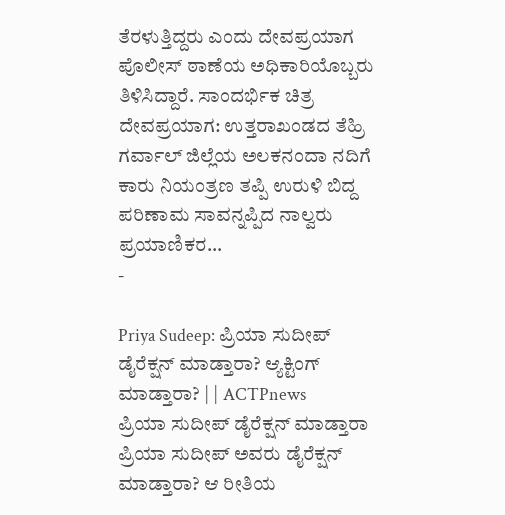ತೆರಳುತ್ತಿದ್ದರು ಎಂದು ದೇವಪ್ರಯಾಗ ಪೊಲೀಸ್ ಠಾಣೆಯ ಅಧಿಕಾರಿಯೊಬ್ಬರು ತಿಳಿಸಿದ್ದಾರೆ. ಸಾಂದರ್ಭಿಕ ಚಿತ್ರ ದೇವಪ್ರಯಾಗ: ಉತ್ತರಾಖಂಡದ ತೆಹ್ರಿ ಗರ್ವಾಲ್ ಜಿಲ್ಲೆಯ ಅಲಕನಂದಾ ನದಿಗೆ ಕಾರು ನಿಯಂತ್ರಣ ತಪ್ಪಿ ಉರುಳಿ ಬಿದ್ದ ಪರಿಣಾಮ ಸಾವನ್ನಪ್ಪಿದ ನಾಲ್ವರು ಪ್ರಯಾಣಿಕರ…
-

Priya Sudeep: ಪ್ರಿಯಾ ಸುದೀಪ್ ಡೈರೆಕ್ಷನ್ ಮಾಡ್ತಾರಾ? ಆ್ಯಕ್ಟಿಂಗ್ ಮಾಡ್ತಾರಾ? | | ACTPnews
ಪ್ರಿಯಾ ಸುದೀಪ್ ಡೈರೆಕ್ಷನ್ ಮಾಡ್ತಾರಾ ಪ್ರಿಯಾ ಸುದೀಪ್ ಅವರು ಡೈರೆಕ್ಷನ್ ಮಾಡ್ತಾರಾ? ಆ ರೀತಿಯ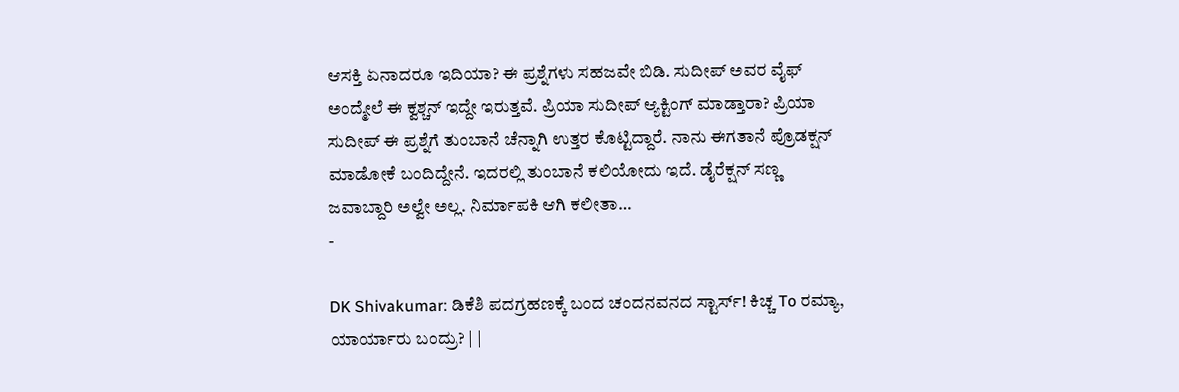ಆಸಕ್ತಿ ಏನಾದರೂ ಇದಿಯಾ? ಈ ಪ್ರಶ್ನೆಗಳು ಸಹಜವೇ ಬಿಡಿ. ಸುದೀಪ್ ಅವರ ವೈಫ್ ಅಂದ್ಮೇಲೆ ಈ ಕ್ವಶ್ಚನ್ ಇದ್ದೇ ಇರುತ್ತವೆ. ಪ್ರಿಯಾ ಸುದೀಪ್ ಆ್ಯಕ್ಟಿಂಗ್ ಮಾಡ್ತಾರಾ? ಪ್ರಿಯಾ ಸುದೀಪ್ ಈ ಪ್ರಶ್ನೆಗೆ ತುಂಬಾನೆ ಚೆನ್ನಾಗಿ ಉತ್ತರ ಕೊಟ್ಟಿದ್ದಾರೆ. ನಾನು ಈಗತಾನೆ ಪ್ರೊಡಕ್ಷನ್ ಮಾಡೋಕೆ ಬಂದಿದ್ದೇನೆ. ಇದರಲ್ಲಿ ತುಂಬಾನೆ ಕಲಿಯೋದು ಇದೆ. ಡೈರೆಕ್ಷನ್ ಸಣ್ಣ ಜವಾಬ್ದಾರಿ ಅಲ್ವೇ ಅಲ್ಲ. ನಿರ್ಮಾಪಕಿ ಆಗಿ ಕಲೀತಾ…
-

DK Shivakumar: ಡಿಕೆಶಿ ಪದಗ್ರಹಣಕ್ಕೆ ಬಂದ ಚಂದನವನದ ಸ್ಟಾರ್ಸ್! ಕಿಚ್ಚ To ರಮ್ಯಾ, ಯಾರ್ಯಾರು ಬಂದ್ರು? | |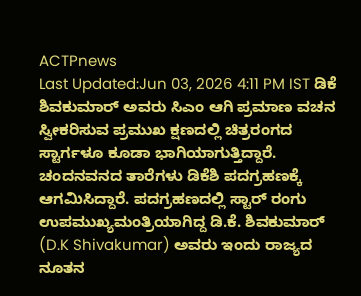ACTPnews
Last Updated:Jun 03, 2026 4:11 PM IST ಡಿಕೆ ಶಿವಕುಮಾರ್ ಅವರು ಸಿಎಂ ಆಗಿ ಪ್ರಮಾಣ ವಚನ ಸ್ವೀಕರಿಸುವ ಪ್ರಮುಖ ಕ್ಷಣದಲ್ಲಿ ಚಿತ್ರರಂಗದ ಸ್ಟಾರ್ಗಳೂ ಕೂಡಾ ಭಾಗಿಯಾಗುತ್ತಿದ್ದಾರೆ. ಚಂದನವನದ ತಾರೆಗಳು ಡಿಕೆಶಿ ಪದಗ್ರಹಣಕ್ಕೆ ಆಗಮಿಸಿದ್ದಾರೆ. ಪದಗ್ರಹಣದಲ್ಲಿ ಸ್ಟಾರ್ ರಂಗು ಉಪಮುಖ್ಯಮಂತ್ರಿಯಾಗಿದ್ದ ಡಿ.ಕೆ. ಶಿವಕುಮಾರ್ (D.K Shivakumar) ಅವರು ಇಂದು ರಾಜ್ಯದ ನೂತನ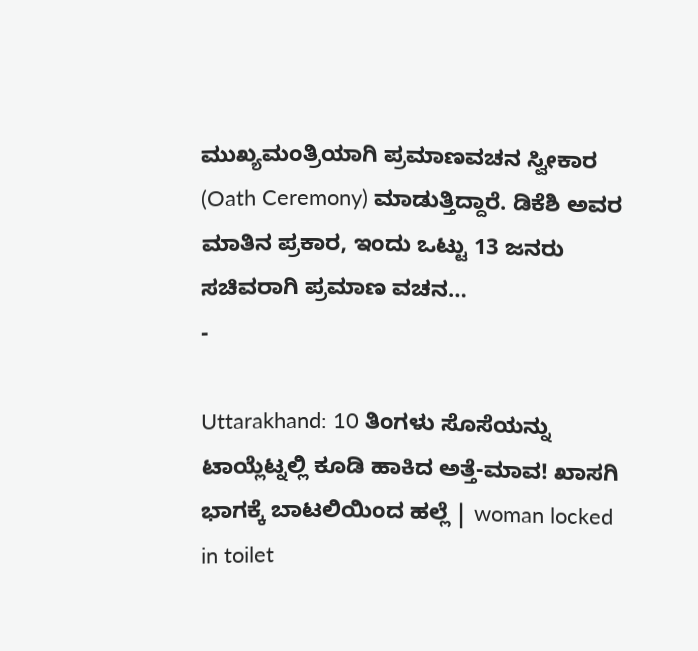ಮುಖ್ಯಮಂತ್ರಿಯಾಗಿ ಪ್ರಮಾಣವಚನ ಸ್ವೀಕಾರ (Oath Ceremony) ಮಾಡುತ್ತಿದ್ದಾರೆ. ಡಿಕೆಶಿ ಅವರ ಮಾತಿನ ಪ್ರಕಾರ, ಇಂದು ಒಟ್ಟು 13 ಜನರು ಸಚಿವರಾಗಿ ಪ್ರಮಾಣ ವಚನ…
-

Uttarakhand: 10 ತಿಂಗಳು ಸೊಸೆಯನ್ನು ಟಾಯ್ಲೆಟ್ನಲ್ಲಿ ಕೂಡಿ ಹಾಕಿದ ಅತ್ತೆ-ಮಾವ! ಖಾಸಗಿ ಭಾಗಕ್ಕೆ ಬಾಟಲಿಯಿಂದ ಹಲ್ಲೆ | woman locked in toilet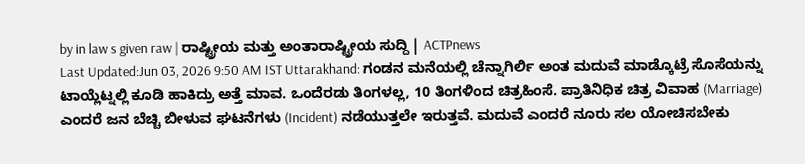by in law s given raw | ರಾಷ್ಟ್ರೀಯ ಮತ್ತು ಅಂತಾರಾಷ್ಟ್ರೀಯ ಸುದ್ದಿ | ACTPnews
Last Updated:Jun 03, 2026 9:50 AM IST Uttarakhand: ಗಂಡನ ಮನೆಯಲ್ಲಿ ಚೆನ್ನಾಗಿರ್ಲಿ ಅಂತ ಮದುವೆ ಮಾಡ್ಕೊಟ್ರೆ ಸೊಸೆಯನ್ನು ಟಾಯ್ಲೆಟ್ನಲ್ಲಿ ಕೂಡಿ ಹಾಕಿದ್ರು ಅತ್ತೆ ಮಾವ. ಒಂದೆರಡು ತಿಂಗಳಲ್ಲ, 10 ತಿಂಗಳಿಂದ ಚಿತ್ರಹಿಂಸೆ. ಪ್ರಾತಿನಿಧಿಕ ಚಿತ್ರ ವಿವಾಹ (Marriage) ಎಂದರೆ ಜನ ಬೆಚ್ಚಿ ಬೀಳುವ ಘಟನೆಗಳು (Incident) ನಡೆಯುತ್ತಲೇ ಇರುತ್ತವೆ. ಮದುವೆ ಎಂದರೆ ನೂರು ಸಲ ಯೋಚಿಸಬೇಕು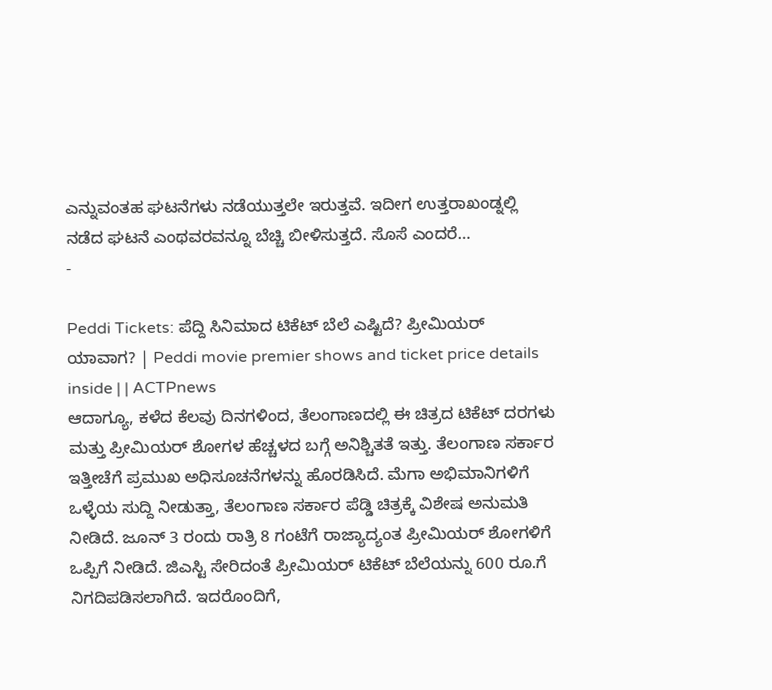ಎನ್ನುವಂತಹ ಘಟನೆಗಳು ನಡೆಯುತ್ತಲೇ ಇರುತ್ತವೆ. ಇದೀಗ ಉತ್ತರಾಖಂಡ್ನಲ್ಲಿ ನಡೆದ ಘಟನೆ ಎಂಥವರವನ್ನೂ ಬೆಚ್ಚಿ ಬೀಳಿಸುತ್ತದೆ. ಸೊಸೆ ಎಂದರೆ…
-

Peddi Tickets: ಪೆದ್ದಿ ಸಿನಿಮಾದ ಟಿಕೆಟ್ ಬೆಲೆ ಎಷ್ಟಿದೆ? ಪ್ರೀಮಿಯರ್ ಯಾವಾಗ? | Peddi movie premier shows and ticket price details inside | | ACTPnews
ಆದಾಗ್ಯೂ, ಕಳೆದ ಕೆಲವು ದಿನಗಳಿಂದ, ತೆಲಂಗಾಣದಲ್ಲಿ ಈ ಚಿತ್ರದ ಟಿಕೆಟ್ ದರಗಳು ಮತ್ತು ಪ್ರೀಮಿಯರ್ ಶೋಗಳ ಹೆಚ್ಚಳದ ಬಗ್ಗೆ ಅನಿಶ್ಚಿತತೆ ಇತ್ತು. ತೆಲಂಗಾಣ ಸರ್ಕಾರ ಇತ್ತೀಚೆಗೆ ಪ್ರಮುಖ ಅಧಿಸೂಚನೆಗಳನ್ನು ಹೊರಡಿಸಿದೆ. ಮೆಗಾ ಅಭಿಮಾನಿಗಳಿಗೆ ಒಳ್ಳೆಯ ಸುದ್ದಿ ನೀಡುತ್ತಾ, ತೆಲಂಗಾಣ ಸರ್ಕಾರ ಪೆಡ್ಡಿ ಚಿತ್ರಕ್ಕೆ ವಿಶೇಷ ಅನುಮತಿ ನೀಡಿದೆ. ಜೂನ್ 3 ರಂದು ರಾತ್ರಿ 8 ಗಂಟೆಗೆ ರಾಜ್ಯಾದ್ಯಂತ ಪ್ರೀಮಿಯರ್ ಶೋಗಳಿಗೆ ಒಪ್ಪಿಗೆ ನೀಡಿದೆ. ಜಿಎಸ್ಟಿ ಸೇರಿದಂತೆ ಪ್ರೀಮಿಯರ್ ಟಿಕೆಟ್ ಬೆಲೆಯನ್ನು 600 ರೂ.ಗೆ ನಿಗದಿಪಡಿಸಲಾಗಿದೆ. ಇದರೊಂದಿಗೆ,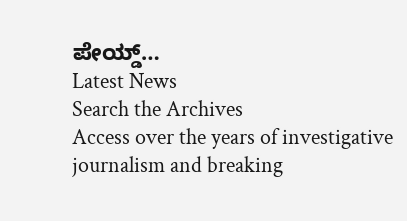ಪೇಯ್ಡ್…
Latest News
Search the Archives
Access over the years of investigative journalism and breaking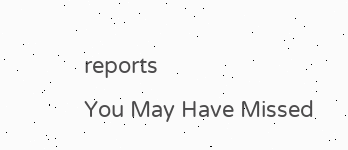reports
You May Have Missed